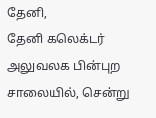தேனி,
தேனி கலெக்டர் அலுவலக பின்புற சாலையில், சென்று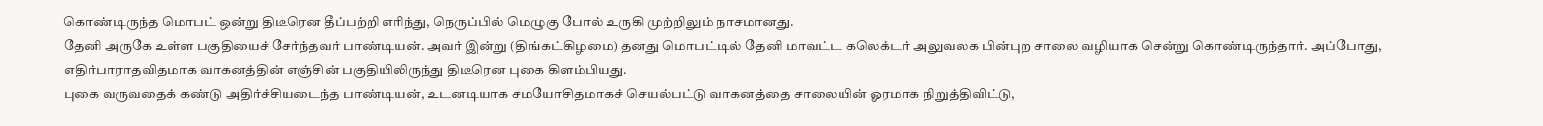கொண்டிருந்த மொபட் ஒன்று திடீரென தீப்பற்றி எரிந்து, நெருப்பில் மெழுகு போல் உருகி முற்றிலும் நாசமானது.
தேனி அருகே உள்ள பகுதியைச் சேர்ந்தவர் பாண்டியன். அவர் இன்று (திங்கட்கிழமை) தனது மொபட்டில் தேனி மாவட்ட கலெக்டர் அலுவலக பின்புற சாலை வழியாக சென்று கொண்டிருந்தார். அப்போது, எதிர்பாராதவிதமாக வாகனத்தின் எஞ்சின் பகுதியிலிருந்து திடீரென புகை கிளம்பியது.
புகை வருவதைக் கண்டு அதிர்ச்சியடைந்த பாண்டியன், உடனடியாக சமயோசிதமாகச் செயல்பட்டு வாகனத்தை சாலையின் ஓரமாக நிறுத்திவிட்டு,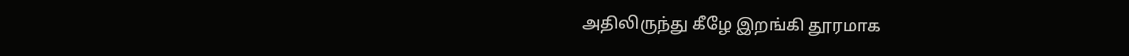அதிலிருந்து கீழே இறங்கி தூரமாக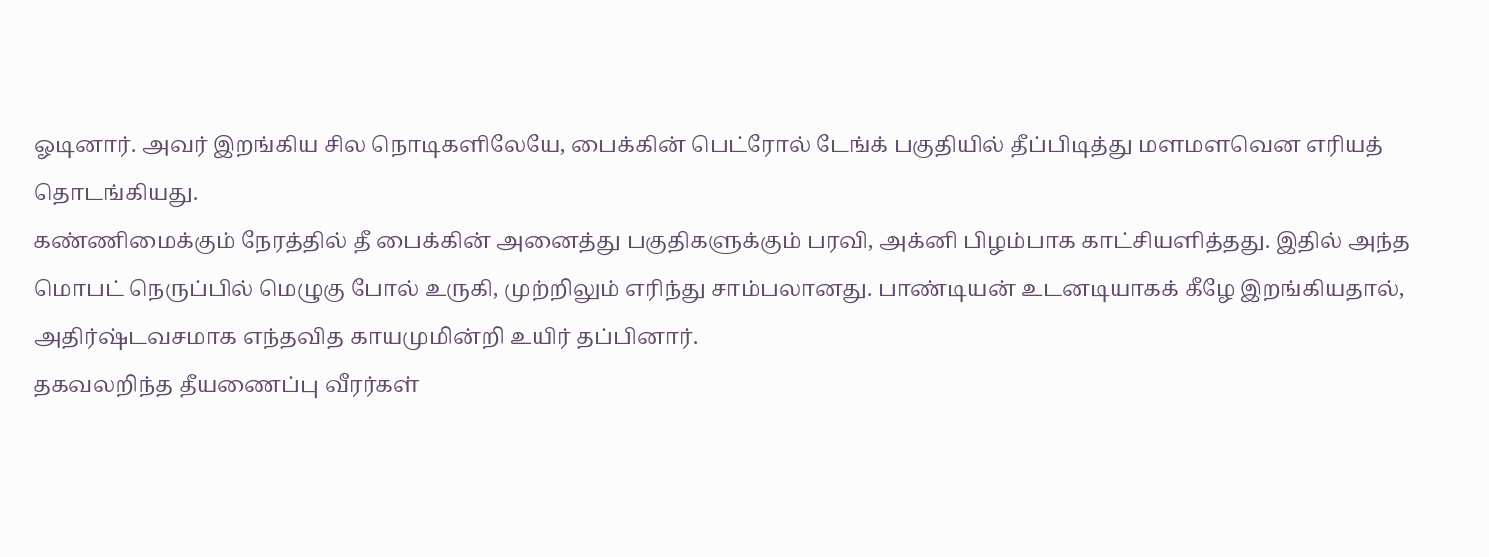ஓடினார். அவர் இறங்கிய சில நொடிகளிலேயே, பைக்கின் பெட்ரோல் டேங்க் பகுதியில் தீப்பிடித்து மளமளவென எரியத் தொடங்கியது.
கண்ணிமைக்கும் நேரத்தில் தீ பைக்கின் அனைத்து பகுதிகளுக்கும் பரவி, அக்னி பிழம்பாக காட்சியளித்தது. இதில் அந்த மொபட் நெருப்பில் மெழுகு போல் உருகி, முற்றிலும் எரிந்து சாம்பலானது. பாண்டியன் உடனடியாகக் கீழே இறங்கியதால், அதிர்ஷ்டவசமாக எந்தவித காயமுமின்றி உயிர் தப்பினார்.
தகவலறிந்த தீயணைப்பு வீரர்கள்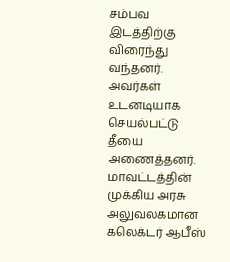சம்பவ இடத்திற்கு விரைந்து வந்தனர். அவர்கள் உடனடியாக செயல்பட்டு தீயை அணைத்தனர். மாவட்டத்தின் முக்கிய அரசு அலுவலகமான கலெக்டர் ஆபீஸ்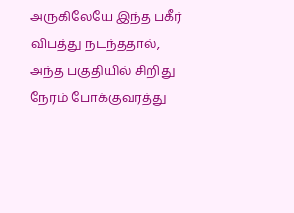அருகிலேயே இந்த பகீர் விபத்து நடந்ததால், அந்த பகுதியில் சிறிது நேரம் போக்குவரத்து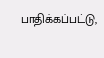பாதிக்கப்பட்டு,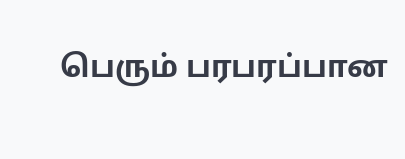பெரும் பரபரப்பான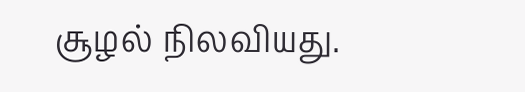சூழல் நிலவியது.